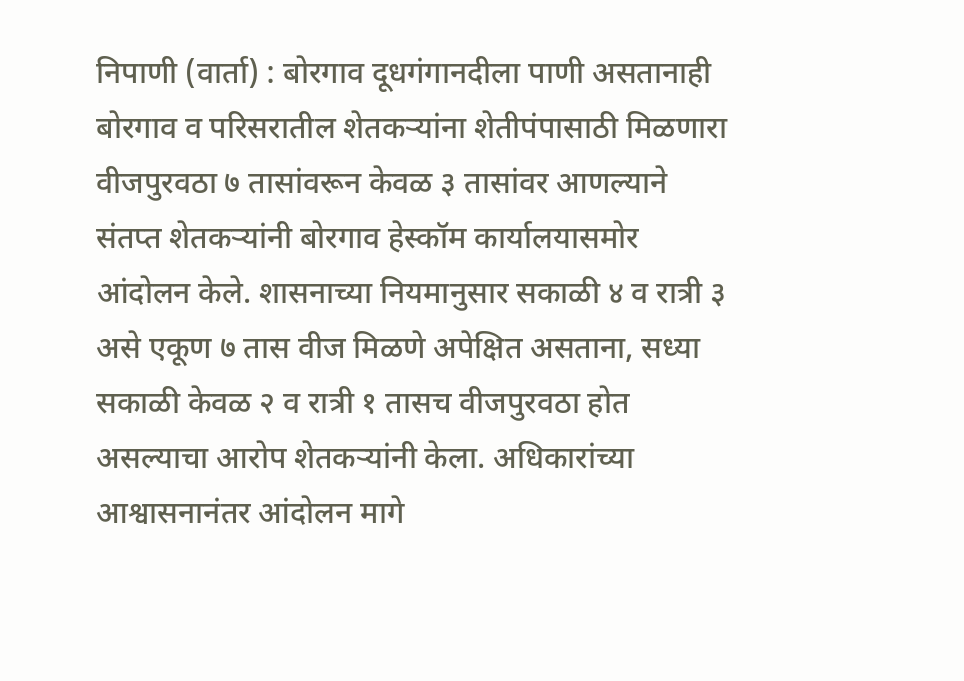निपाणी (वार्ता) : बोरगाव दूधगंगानदीला पाणी असतानाही बोरगाव व परिसरातील शेतकऱ्यांना शेतीपंपासाठी मिळणारा वीजपुरवठा ७ तासांवरून केवळ ३ तासांवर आणल्याने संतप्त शेतकऱ्यांनी बोरगाव हेस्कॉम कार्यालयासमोर आंदोलन केले. शासनाच्या नियमानुसार सकाळी ४ व रात्री ३ असे एकूण ७ तास वीज मिळणे अपेक्षित असताना, सध्या सकाळी केवळ २ व रात्री १ तासच वीजपुरवठा होत असल्याचा आरोप शेतकऱ्यांनी केला. अधिकारांच्या आश्वासनानंतर आंदोलन मागे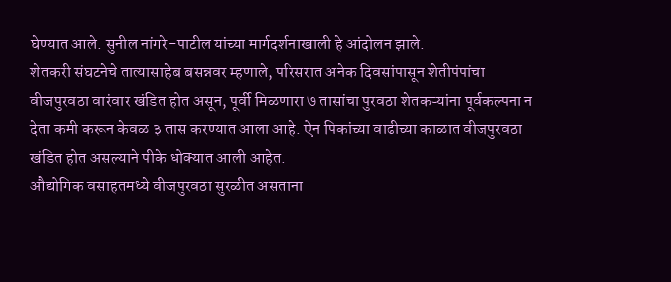घेण्यात आले. सुनील नांगरे-पाटील यांच्या मार्गदर्शनाखाली हे आंदोलन झाले.
शेतकरी संघटनेचे तात्यासाहेब बसन्नवर म्हणाले, परिसरात अनेक दिवसांपासून शेतीपंपांचा वीजपुरवठा वारंवार खंडित होत असून, पूर्वी मिळणारा ७ तासांचा पुरवठा शेतकऱ्यांना पूर्वकल्पना न देता कमी करून केवळ ३ तास करण्यात आला आहे. ऐन पिकांच्या वाढीच्या काळात वीजपुरवठा खंडित होत असल्याने पीके धोक्यात आली आहेत.
औद्योगिक वसाहतमध्ये वीजपुरवठा सुरळीत असताना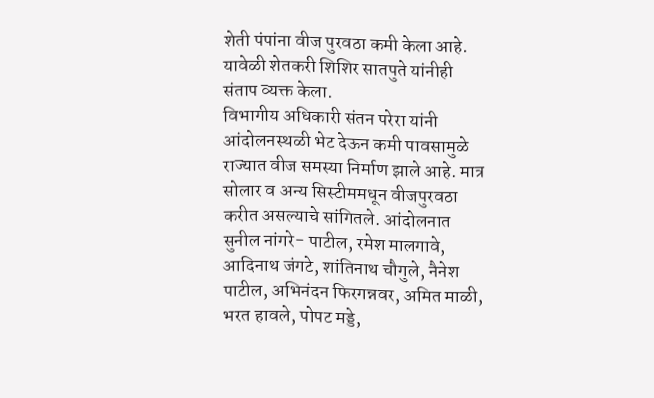शेती पंपांना वीज पुरवठा कमी केला आहे. यावेळी शेतकरी शिशिर सातपुते यांनीही संताप व्यक्त केला.
विभागीय अधिकारी संतन परेरा यांनी आंदोलनस्थळी भेट देऊन कमी पावसामुळे राज्यात वीज समस्या निर्माण झाले आहे. मात्र सोलार व अन्य सिस्टीममधून वीजपुरवठा करीत असल्याचे सांगितले. आंदोलनात सुनील नांगरे- पाटील, रमेश मालगावे, आदिनाथ जंगटे, शांतिनाथ चौगुले, नैनेश पाटील, अभिनंदन फिरगन्नवर, अमित माळी, भरत हावले, पोपट मड्डे,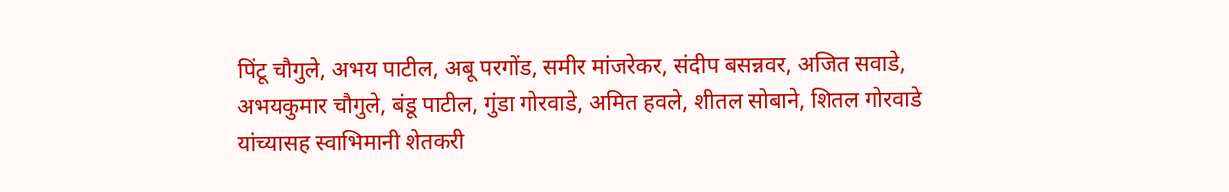पिंटू चौगुले, अभय पाटील, अबू परगोंड, समीर मांजरेकर, संदीप बसन्नवर, अजित सवाडे, अभयकुमार चौगुले, बंडू पाटील, गुंडा गोरवाडे, अमित हवले, शीतल सोबाने, शितल गोरवाडे यांच्यासह स्वाभिमानी शेतकरी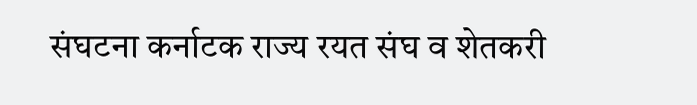संघटना कर्नाटक राज्य रयत संघ व शेतकरी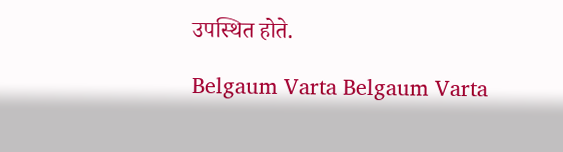उपस्थित होते.

Belgaum Varta Belgaum Varta